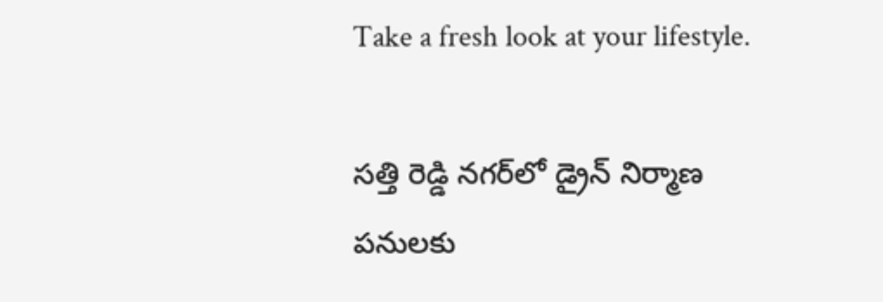Take a fresh look at your lifestyle.

సత్తి రెడ్డి నగర్‌లో డ్రైన్ నిర్మాణ పనులకు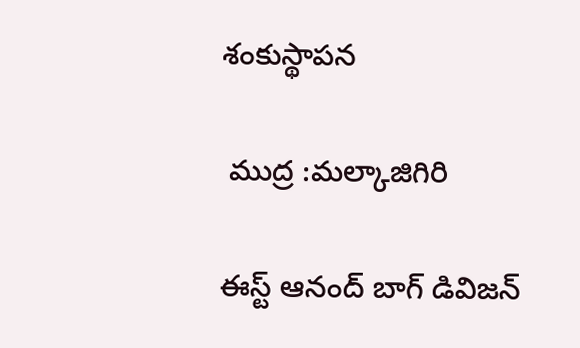శంకుస్థాపన

 ముద్ర :మల్కాజిగిరి

ఈస్ట్ ఆనంద్ బాగ్ డివిజన్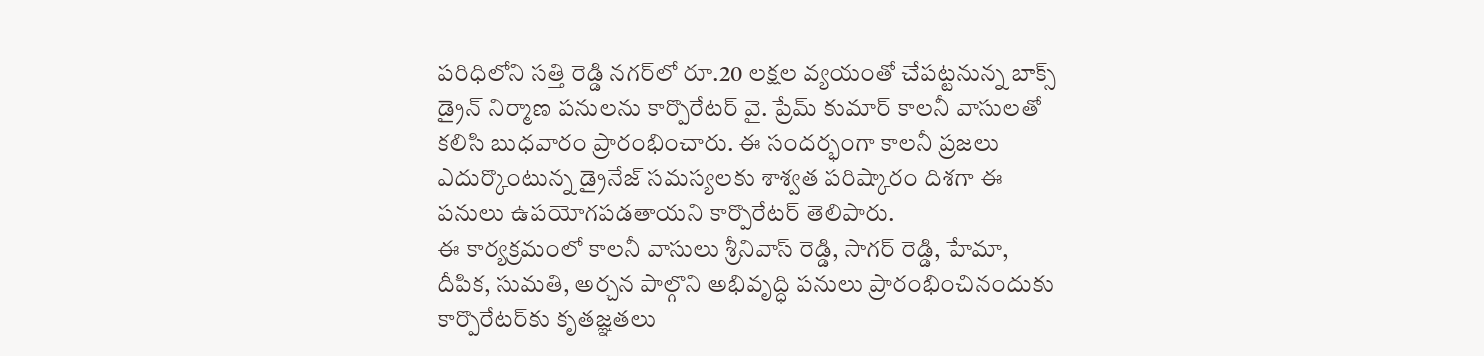పరిధిలోని సత్తి రెడ్డి నగర్‌లో రూ.20 లక్షల వ్యయంతో చేపట్టనున్న బాక్స్ డ్రైన్ నిర్మాణ పనులను కార్పొరేటర్ వై. ప్రేమ్ కుమార్ కాలనీ వాసులతో కలిసి బుధవారం ప్రారంభించారు. ఈ సందర్భంగా కాలనీ ప్రజలు ఎదుర్కొంటున్న డ్రైనేజ్ సమస్యలకు శాశ్వత పరిష్కారం దిశగా ఈ పనులు ఉపయోగపడతాయని కార్పొరేటర్ తెలిపారు.
ఈ కార్యక్రమంలో కాలనీ వాసులు శ్రీనివాస్ రెడ్డి, సాగర్ రెడ్డి, హేమా, దీపిక, సుమతి, అర్చన పాల్గొని అభివృద్ధి పనులు ప్రారంభించినందుకు కార్పొరేటర్‌కు కృతజ్ఞతలు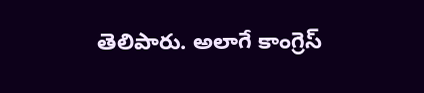తెలిపారు. అలాగే కాంగ్రెస్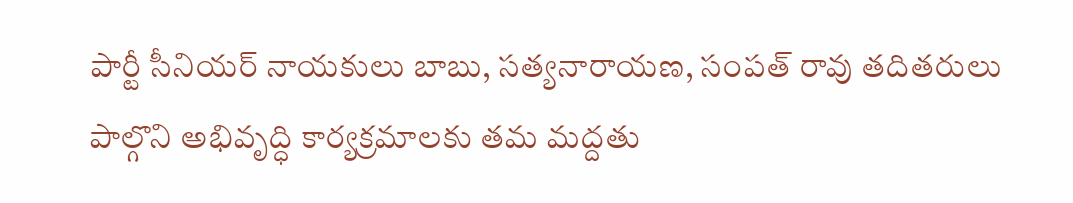పార్టీ సీనియర్ నాయకులు బాబు, సత్యనారాయణ, సంపత్ రావు తదితరులు పాల్గొని అభివృద్ధి కార్యక్రమాలకు తమ మద్దతు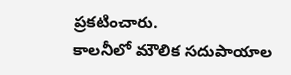ప్రకటించారు.
కాలనీలో మౌలిక సదుపాయాల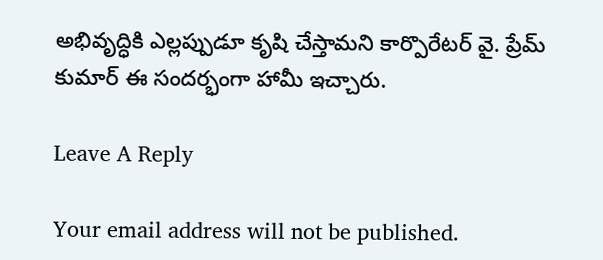అభివృద్ధికి ఎల్లప్పుడూ కృషి చేస్తామని కార్పొరేటర్ వై. ప్రేమ్ కుమార్ ఈ సందర్భంగా హామీ ఇచ్చారు.

Leave A Reply

Your email address will not be published.